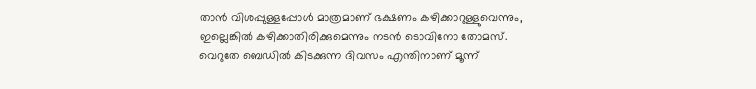താൻ വിശപ്പുള്ളപ്പോൾ മാത്രമാണ് ഭക്ഷണം കഴിക്കാറുള്ളുവെന്നും, ഇല്ലെങ്കിൽ കഴിക്കാതിരിക്കുമെന്നും നടൻ ടൊവിനോ തോമസ്. വെറുതേ ബെഡിൽ കിടക്കുന്ന ദിവസം എന്തിനാണ് മൂന്ന്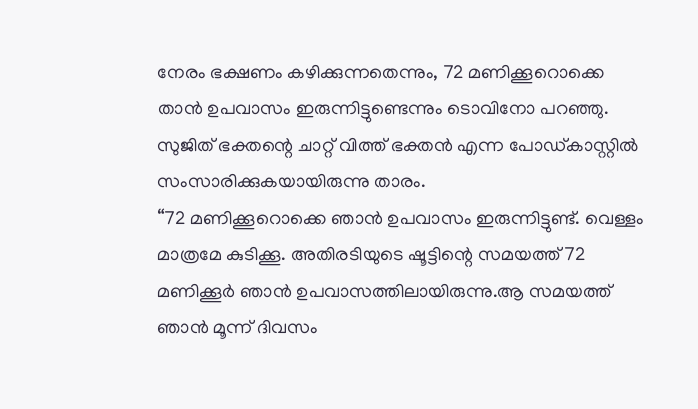നേരം ഭക്ഷണം കഴിക്കുന്നതെന്നും, 72 മണിക്കൂറൊക്കെ താൻ ഉപവാസം ഇരുന്നിട്ടുണ്ടെന്നും ടൊവിനോ പറഞ്ഞു. സുജിത് ഭക്തന്റെ ചാറ്റ് വിത്ത് ഭക്തൻ എന്ന പോഡ്കാസ്റ്റിൽ സംസാരിക്കുകയായിരുന്നു താരം.
“72 മണിക്കൂറൊക്കെ ഞാൻ ഉപവാസം ഇരുന്നിട്ടുണ്ട്. വെള്ളം മാത്രമേ കുടിക്കൂ. അതിരടിയുടെ ഷൂട്ടിന്റെ സമയത്ത് 72 മണിക്കൂർ ഞാൻ ഉപവാസത്തിലായിരുന്നു.ആ സമയത്ത് ഞാൻ മൂന്ന് ദിവസം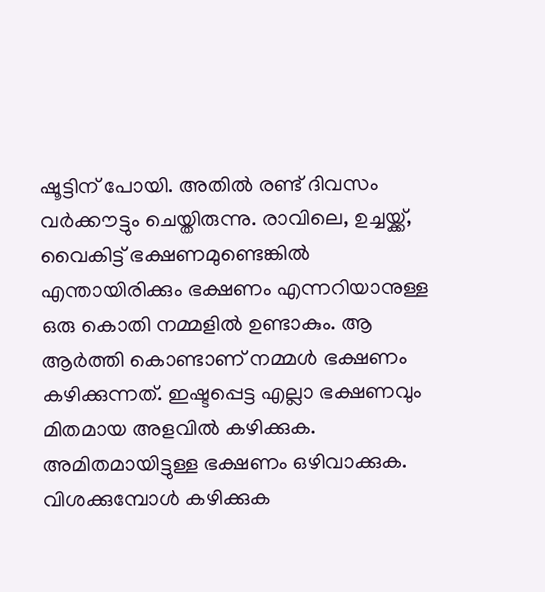ഷൂട്ടിന് പോയി. അതിൽ രണ്ട് ദിവസം വർക്കൗട്ടും ചെയ്തിരുന്നു. രാവിലെ, ഉച്ചയ്ക്ക്, വൈകിട്ട് ഭക്ഷണമുണ്ടെങ്കിൽ എന്തായിരിക്കും ഭക്ഷണം എന്നറിയാനുള്ള ഒരു കൊതി നമ്മളിൽ ഉണ്ടാകും. ആ ആർത്തി കൊണ്ടാണ് നമ്മൾ ഭക്ഷണം കഴിക്കുന്നത്. ഇഷ്ടപ്പെട്ട എല്ലാ ഭക്ഷണവും മിതമായ അളവിൽ കഴിക്കുക. അമിതമായിട്ടുള്ള ഭക്ഷണം ഒഴിവാക്കുക. വിശക്കുമ്പോൾ കഴിക്കുക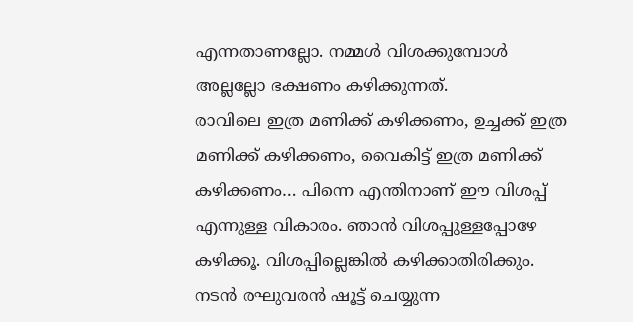എന്നതാണല്ലോ. നമ്മൾ വിശക്കുമ്പോൾ അല്ലല്ലോ ഭക്ഷണം കഴിക്കുന്നത്.
രാവിലെ ഇത്ര മണിക്ക് കഴിക്കണം, ഉച്ചക്ക് ഇത്ര മണിക്ക് കഴിക്കണം, വൈകിട്ട് ഇത്ര മണിക്ക് കഴിക്കണം… പിന്നെ എന്തിനാണ് ഈ വിശപ്പ് എന്നുള്ള വികാരം. ഞാൻ വിശപ്പുള്ളപ്പോഴേ കഴിക്കൂ. വിശപ്പില്ലെങ്കിൽ കഴിക്കാതിരിക്കും. നടൻ രഘുവരൻ ഷൂട്ട് ചെയ്യുന്ന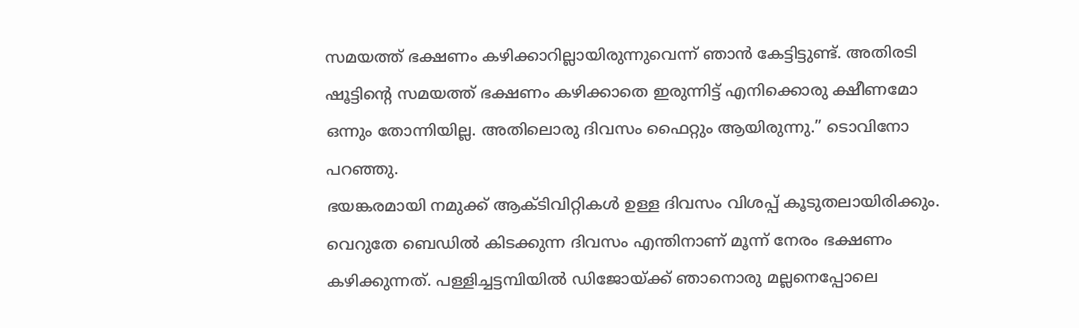സമയത്ത് ഭക്ഷണം കഴിക്കാറില്ലായിരുന്നുവെന്ന് ഞാൻ കേട്ടിട്ടുണ്ട്. അതിരടി ഷൂട്ടിന്റെ സമയത്ത് ഭക്ഷണം കഴിക്കാതെ ഇരുന്നിട്ട് എനിക്കൊരു ക്ഷീണമോ ഒന്നും തോന്നിയില്ല. അതിലൊരു ദിവസം ഫൈറ്റും ആയിരുന്നു.” ടൊവിനോ പറഞ്ഞു.
ഭയങ്കരമായി നമുക്ക് ആക്ടിവിറ്റികൾ ഉള്ള ദിവസം വിശപ്പ് കൂടുതലായിരിക്കും. വെറുതേ ബെഡിൽ കിടക്കുന്ന ദിവസം എന്തിനാണ് മൂന്ന് നേരം ഭക്ഷണം കഴിക്കുന്നത്. പള്ളിച്ചട്ടമ്പിയിൽ ഡിജോയ്ക്ക് ഞാനൊരു മല്ലനെപ്പോലെ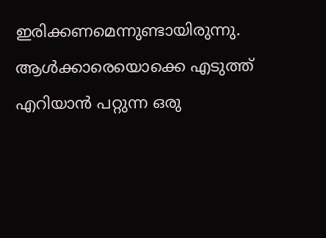ഇരിക്കണമെന്നുണ്ടായിരുന്നു. ആൾക്കാരെയൊക്കെ എടുത്ത് എറിയാൻ പറ്റുന്ന ഒരു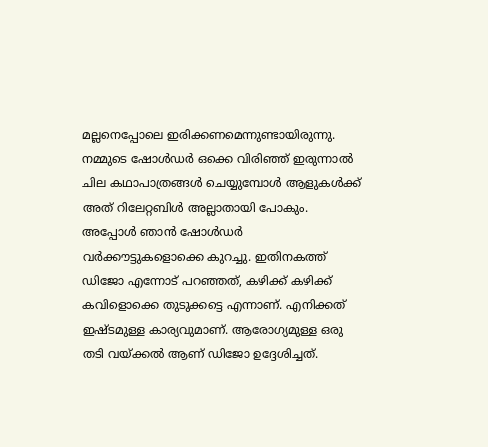മല്ലനെപ്പോലെ ഇരിക്കണമെന്നുണ്ടായിരുന്നു. നമ്മുടെ ഷോൾഡർ ഒക്കെ വിരിഞ്ഞ് ഇരുന്നാൽ ചില കഥാപാത്രങ്ങൾ ചെയ്യുമ്പോൾ ആളുകൾക്ക് അത് റിലേറ്റബിൾ അല്ലാതായി പോകും. അപ്പോൾ ഞാൻ ഷോൾഡർ വർക്കൗട്ടുകളൊക്കെ കുറച്ചു. ഇതിനകത്ത് ഡിജോ എന്നോട് പറഞ്ഞത്, കഴിക്ക് കഴിക്ക് കവിളൊക്കെ തുടുക്കട്ടെ എന്നാണ്. എനിക്കത് ഇഷ്ടമുള്ള കാര്യവുമാണ്. ആരോഗ്യമുള്ള ഒരു തടി വയ്ക്കൽ ആണ് ഡിജോ ഉദ്ദേശിച്ചത്.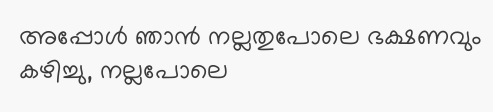അപ്പോൾ ഞാൻ നല്ലതുപോലെ ഭക്ഷണവും കഴിച്ചു, നല്ലപോലെ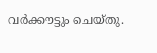വർക്കൗട്ടും ചെയ്തു.